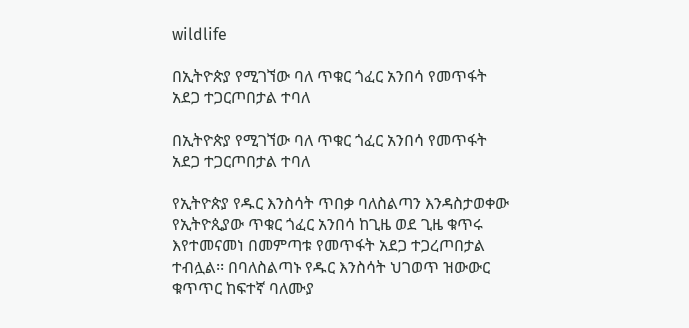wildlife

በኢትዮጵያ የሚገኘው ባለ ጥቁር ጎፈር አንበሳ የመጥፋት አደጋ ተጋርጦበታል ተባለ

በኢትዮጵያ የሚገኘው ባለ ጥቁር ጎፈር አንበሳ የመጥፋት አደጋ ተጋርጦበታል ተባለ

የኢትዮጵያ የዱር እንስሳት ጥበቃ ባለስልጣን እንዳስታወቀው የኢትዮጲያው ጥቁር ጎፈር አንበሳ ከጊዜ ወደ ጊዜ ቁጥሩ እየተመናመነ በመምጣቱ የመጥፋት አደጋ ተጋረጦበታል ተብሏል፡፡ በባለስልጣኑ የዱር እንስሳት ህገወጥ ዝውውር ቁጥጥር ከፍተኛ ባለሙያ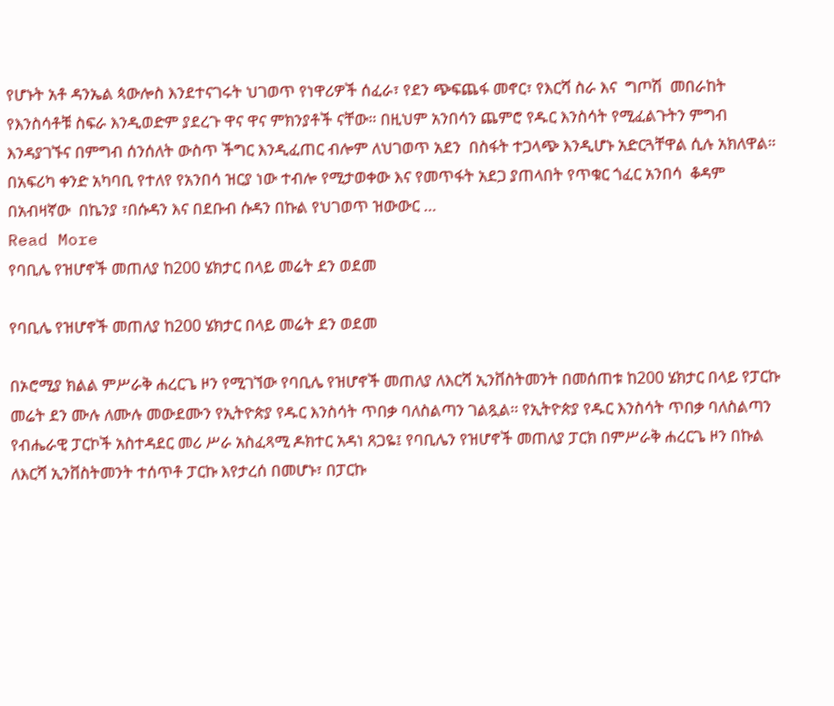የሆኑት አቶ ዳንኤል ጳውሎስ እንደተናገሩት ህገወጥ የነዋሪዎች ሰፈራ፣ የደን ጭፍጨፋ መኖር፣ የእርሻ ስራ እና  ግጦሽ  መበራከት የእንስሳቶቹ ስፍራ እንዲወድም ያደረጉ ዋና ዋና ምክንያቶች ናቸው። በዚህም አንበሳን ጨምሮ የዱር እንስሳት የሚፈልጉትን ምግብ እንዳያገኙና በምግብ ሰንሰለት ውስጥ ችግር እንዲፈጠር ብሎም ለህገወጥ አደን  በስፋት ተጋላጭ እንዲሆኑ አድርጓቸዋል ሲሉ አክለዋል። በአፍሪካ ቀንድ አካባቢ የተለየ የአንበሳ ዝርያ ነው ተብሎ የሚታወቀው እና የመጥፋት አደጋ ያጠላበት የጥቁር ጎፈር አንበሳ  ቆዳም በአብዛኛው  በኬንያ ፣በሱዳን እና በደቡብ ሱዳን በኩል የህገወጥ ዝውውር …
Read More
የባቢሌ የዝሆኖች መጠለያ ከ200 ሄክታር በላይ መሬት ደን ወደመ

የባቢሌ የዝሆኖች መጠለያ ከ200 ሄክታር በላይ መሬት ደን ወደመ

በኦሮሚያ ክልል ምሥራቅ ሐረርጌ ዞን የሚገኘው የባቢሌ የዝሆኖች መጠለያ ለእርሻ ኢንቨስትመንት በመሰጠቱ ከ200 ሄክታር በላይ የፓርኩ መሬት ደን ሙሉ ለሙሉ መውደሙን የኢትዮጵያ የዱር እንስሳት ጥበቃ ባለስልጣን ገልጿል፡፡ የኢትዮጵያ የዱር እንስሳት ጥበቃ ባለስልጣን የብሔራዊ ፓርኮች አስተዳደር መሪ ሥራ አስፈጻሚ ዶክተር አዳነ ጸጋዬ፤ የባቢሌን የዝሆኖች መጠለያ ፓርክ በምሥራቅ ሐረርጌ ዞን በኩል ለእርሻ ኢንቨስትመንት ተሰጥቶ ፓርኩ እየታረሰ በመሆኑ፣ በፓርኩ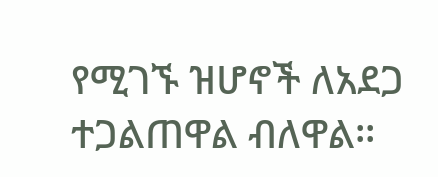የሚገኙ ዝሆኖች ለአደጋ ተጋልጠዋል ብለዋል፡፡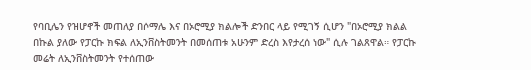የባቢሌን የዝሆኖች መጠለያ በሶማሌ እና በኦሮሚያ ክልሎች ድንበር ላይ የሚገኝ ሲሆን "በኦሮሚያ ክልል በኩል ያለው የፓርኩ ክፍል ለኢንቨስትመንት በመሰጠቱ አሁንም ድረስ እየታረሰ ነው" ሲሉ ገልጸዋል። የፓርኩ መሬት ለኢንቨስትመንት የተሰጠው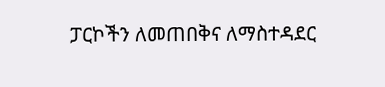ፓርኮችን ለመጠበቅና ለማስተዳደር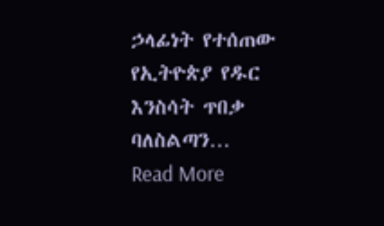ኃላፊነት የተሰጠው የኢትዮጵያ የዱር እንስሳት ጥበቃ ባለስልጣን…
Read More